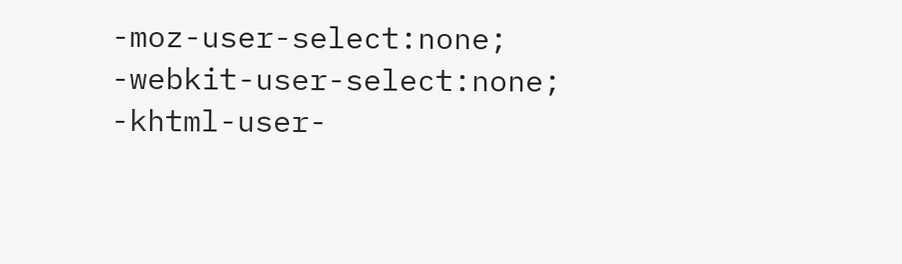-moz-user-select:none; -webkit-user-select:none; -khtml-user-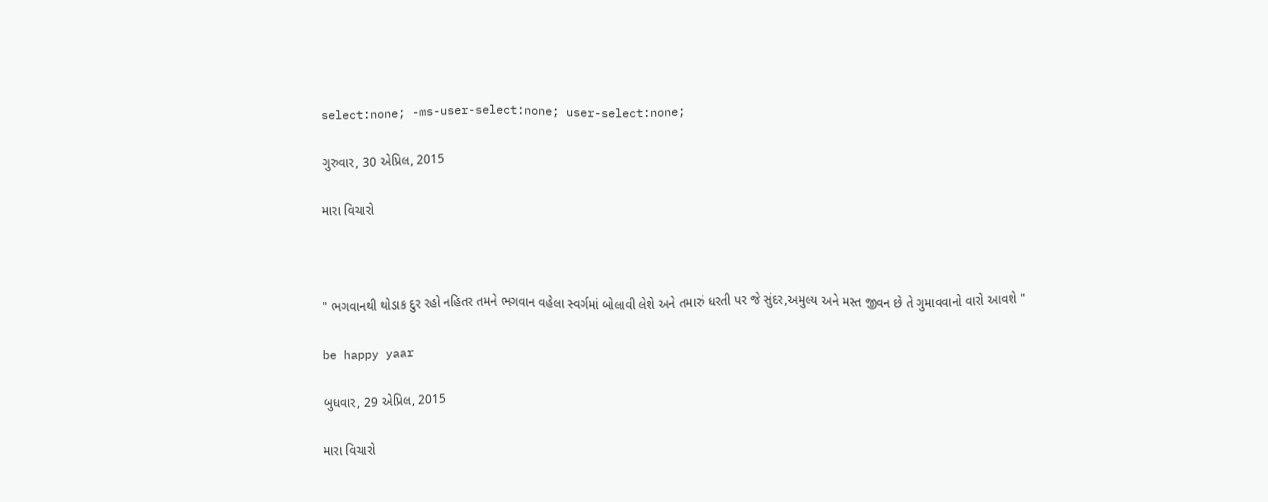select:none; -ms-user-select:none; user-select:none;

ગુરુવાર, 30 એપ્રિલ, 2015

મારા વિચારો



" ભગવાનથી થોડાક દુર રહો નહિતર તમને ભગવાન વહેલા સ્વર્ગમાં બોલાવી લેશે અને તમારું ધરતી પર જે સુંદર,અમુલ્ય અને મસ્ત જીવન છે તે ગુમાવવાનો વારો આવશે "

be happy yaar

બુધવાર, 29 એપ્રિલ, 2015

મારા વિચારો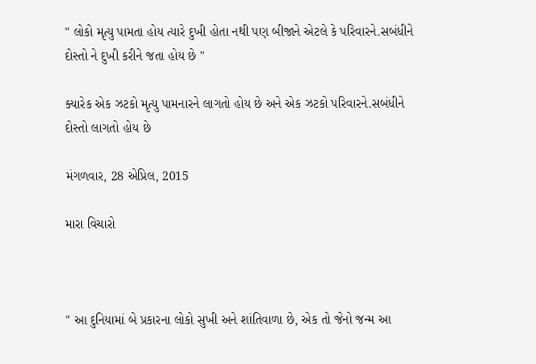" લોકો મૃત્યુ પામતા હોય ત્યારે દુખી હોતા નથી પણ બીજાને એટલે કે પરિવારને.સબંધીને દોસ્તો ને દુખી કરીને જતા હોય છે "

ક્યારેક એક ઝટકો મૃત્યુ પામનારને લાગતો હોય છે અને એક ઝટકો પરિવારને.સબંધીને દોસ્તો લાગતો હોય છે

મંગળવાર, 28 એપ્રિલ, 2015

મારા વિચારો



" આ દુનિયામાં બે પ્રકારના લોકો સુખી અને શાંતિવાળા છે, એક તો જેનો જન્મ આ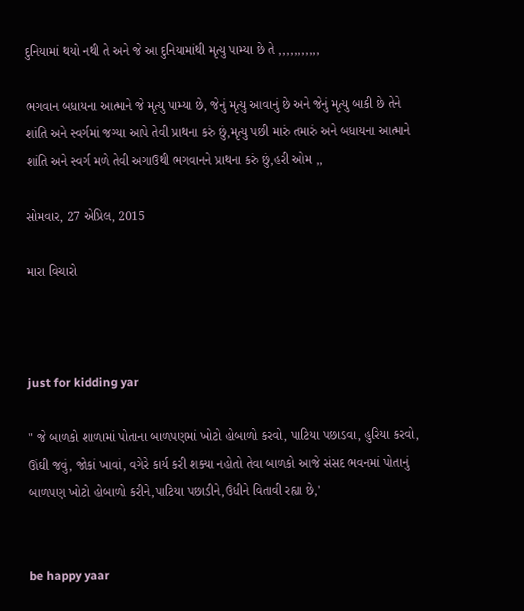દુનિયામાં થયો નથી તે અને જે આ દુનિયામાંથી મૃત્યુ પામ્યા છે તે ,,,,,,,,,,,

ભગવાન બધાયના આત્માને જે મૃત્યુ પામ્યા છે, જેનું મૃત્યુ આવાનું છે અને જેનું મૃત્યુ બાકી છે તેને શાંતિ અને સ્વર્ગમાં જગ્યા આપે તેવી પ્રાથના કરું છું,મૃત્યુ પછી મારું તમારું અને બધાયના આત્માને શાંતિ અને સ્વર્ગ મળે તેવી અગાઉથી ભગવાનને પ્રાથના કરું છું,હરી ઓમ ,,

સોમવાર, 27 એપ્રિલ, 2015

મારા વિચારો



just for kidding yar

" જે બાળકો શાળામાં પોતાના બાળપણમાં ખોટો હોબાળો કરવો, પાટિયા પછાડવા, હુરિયા કરવો, ઊંઘી જવું, જોકાં ખાવાં, વગેરે કાર્ય કરી શક્યા નહોતો તેવા બાળકો આજે સંસદ ભવનમાં પોતાનું બાળપણ ખોટો હોબાળો કરીને,પાટિયા પછાડીને,ઉંધીને વિતાવી રહ્યા છે,'


be happy yaar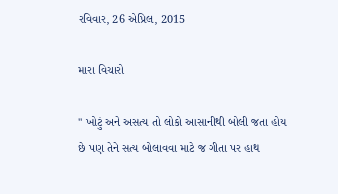રવિવાર, 26 એપ્રિલ, 2015

મારા વિચારો

" ખોટું અને અસત્ય તો લોકો આસાનીથી બોલી જતા હોય છે પણ તેને સત્ય બોલાવવા માટે જ ગીતા પર હાથ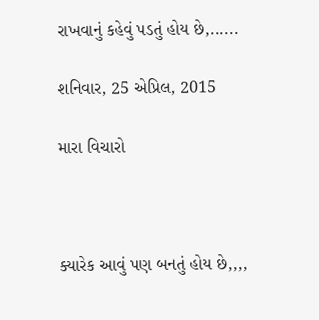રાખવાનું કહેવું પડતું હોય છે,......

શનિવાર, 25 એપ્રિલ, 2015

મારા વિચારો



ક્યારેક આવું પણ બનતું હોય છે,,,,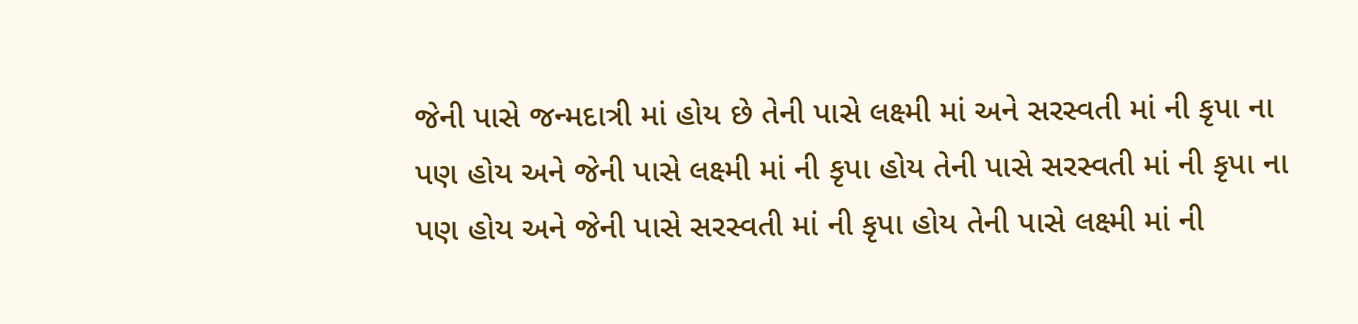જેની પાસે જન્મદાત્રી માં હોય છે તેની પાસે લક્ષ્મી માં અને સરસ્વતી માં ની કૃપા ના પણ હોય અને જેની પાસે લક્ષ્મી માં ની કૃપા હોય તેની પાસે સરસ્વતી માં ની કૃપા ના પણ હોય અને જેની પાસે સરસ્વતી માં ની કૃપા હોય તેની પાસે લક્ષ્મી માં ની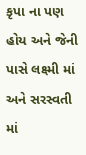કૃપા ના પણ હોય અને જેની પાસે લક્ષ્મી માં અને સરસ્વતી માં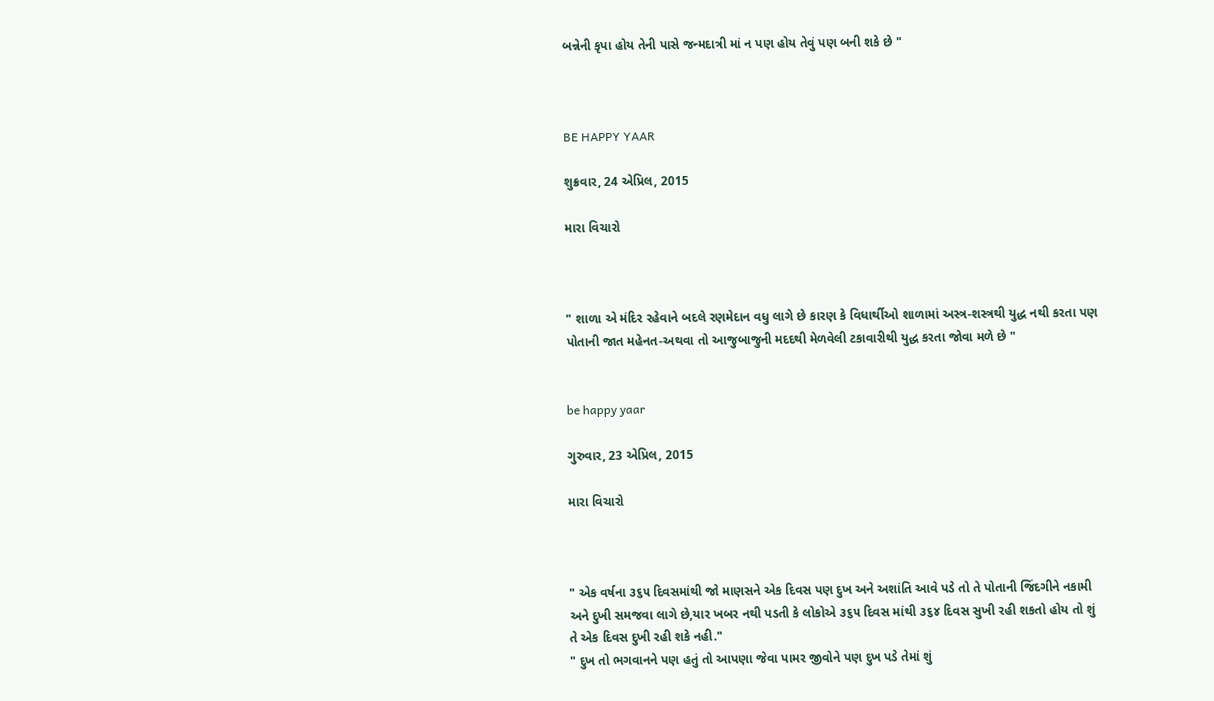બન્નેની કૃપા હોય તેની પાસે જન્મદાત્રી માં ન પણ હોય તેવું પણ બની શકે છે "



BE HAPPY YAAR

શુક્રવાર, 24 એપ્રિલ, 2015

મારા વિચારો



" શાળા એ મંદિર રહેવાને બદલે રણમેદાન વધુ લાગે છે કારણ કે વિધાર્થીઓ શાળામાં અસ્ત્ર-શસ્ત્રથી યુદ્ધ નથી કરતા પણ પોતાની જાત મહેનત-અથવા તો આજુબાજુની મદદથી મેળવેલી ટકાવારીથી યુદ્ધ કરતા જોવા મળે છે "


be happy yaar

ગુરુવાર, 23 એપ્રિલ, 2015

મારા વિચારો



" એક વર્ષના ૩૬૫ દિવસમાંથી જો માણસને એક દિવસ પણ દુખ અને અશાંતિ આવે પડે તો તે પોતાની જિંદગીને નકામી અને દુખી સમજવા લાગે છે,યાર ખબર નથી પડતી કે લોકોએ ૩૬૫ દિવસ માંથી ૩૬૪ દિવસ સુખી રહી શકતો હોય તો શું તે એક દિવસ દુખી રહી શકે નહી."
" દુખ તો ભગવાનને પણ હતું તો આપણા જેવા પામર જીવોને પણ દુખ પડે તેમાં શું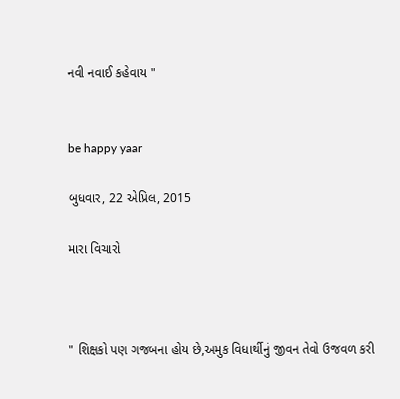નવી નવાઈ કહેવાય "


be happy yaar

બુધવાર, 22 એપ્રિલ, 2015

મારા વિચારો



" શિક્ષકો પણ ગજબના હોય છે,અમુક વિધાર્થીનું જીવન તેવો ઉજવળ કરી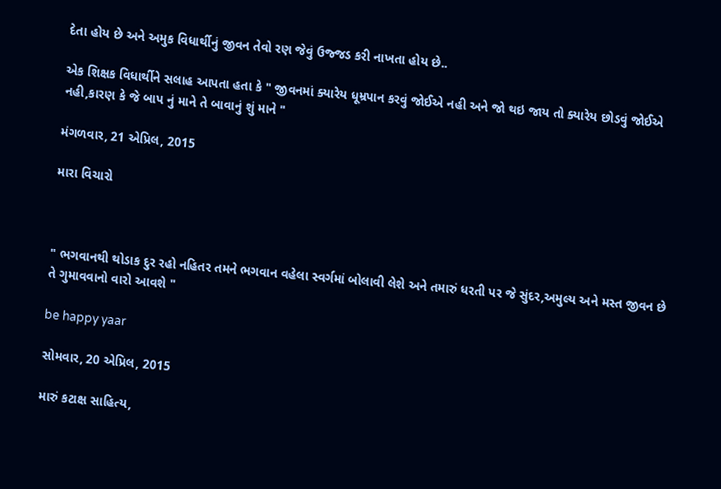દેતા હોય છે અને અમુક વિધાર્થીનું જીવન તેવો રણ જેવું ઉજ્જડ કરી નાખતા હોય છે..

એક શિક્ષક વિધાર્થીને સલાહ આપતા હતા કે " જીવનમાં ક્યારેય ધૂમ્રપાન કરવું જોઈએ નહી અને જો થઇ જાય તો ક્યારેય છોડવું જોઈએ નહી,કારણ કે જે બાપ નું માને તે બાવાનું શું માને "

મંગળવાર, 21 એપ્રિલ, 2015

મારા વિચારો



" ભગવાનથી થોડાક દુર રહો નહિતર તમને ભગવાન વહેલા સ્વર્ગમાં બોલાવી લેશે અને તમારું ધરતી પર જે સુંદર,અમુલ્ય અને મસ્ત જીવન છે તે ગુમાવવાનો વારો આવશે "

be happy yaar

સોમવાર, 20 એપ્રિલ, 2015

મારું કટાક્ષ સાહિત્ય,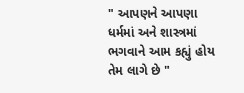" આપણને આપણા ધર્મમાં અને શાસ્ત્રમાં ભગવાને આમ કહ્યું હોય તેમ લાગે છે "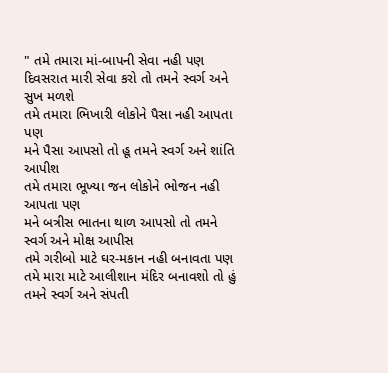" તમે તમારા માં-બાપની સેવા નહી પણ
દિવસરાત મારી સેવા કરો તો તમને સ્વર્ગ અને સુખ મળશે
તમે તમારા ભિખારી લોકોને પૈસા નહી આપતા પણ
મને પૈસા આપસો તો હૂ તમને સ્વર્ગ અને શાંતિ આપીશ
તમે તમારા ભૂખ્યા જન લોકોને ભોજન નહી આપતા પણ
મને બત્રીસ ભાતના થાળ આપસો તો તમને સ્વર્ગ અને મોક્ષ આપીસ
તમે ગરીબો માટે ઘર-મકાન નહી બનાવતા પણ
તમે મારા માટે આલીશાન મંદિર બનાવશો તો હું તમને સ્વર્ગ અને સંપતી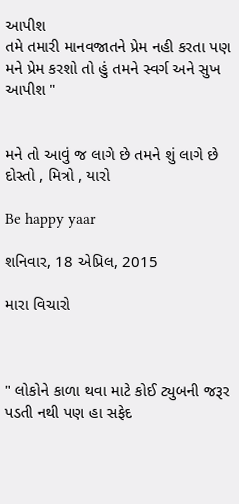આપીશ
તમે તમારી માનવજાતને પ્રેમ નહી કરતા પણ
મને પ્રેમ કરશો તો હું તમને સ્વર્ગ અને સુખ આપીશ "


મને તો આવું જ લાગે છે તમને શું લાગે છે દોસ્તો , મિત્રો , યારો

Be happy yaar

શનિવાર, 18 એપ્રિલ, 2015

મારા વિચારો



" લોકોને કાળા થવા માટે કોઈ ટ્યુબની જરૂર પડતી નથી પણ હા સફેદ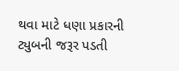થવા માટે ધણા પ્રકારની ટ્યુબની જરૂર પડતી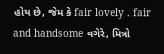હોય છે, જેમ કે fair lovely . fair and handsome વગેરે, મિત્રો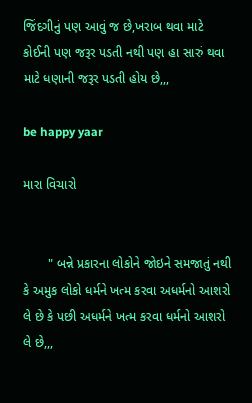જિંદગીનું પણ આવું જ છે,ખરાબ થવા માટે કોઈની પણ જરૂર પડતી નથી પણ હા સારું થવા માટે ધણાની જરૂર પડતી હોય છે,,,

be happy yaar

મારા વિચારો


       " બન્ને પ્રકારના લોકોને જોઇને સમજાતું નથી કે અમુક લોકો ધર્મને ખત્મ કરવા અધર્મનો આશરો લે છે કે પછી અધર્મને ખત્મ કરવા ધર્મનો આશરો લે છે,,,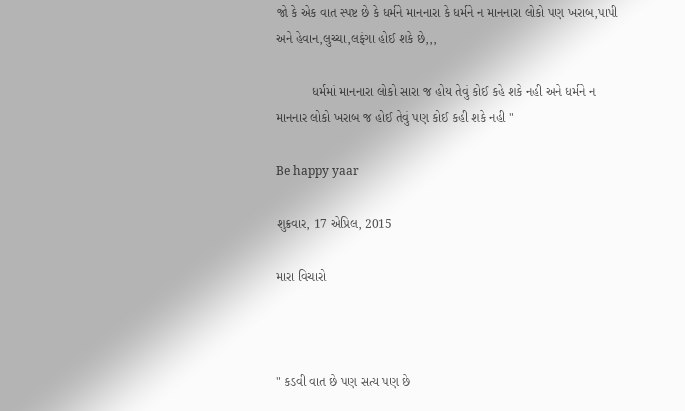જો કે એક વાત સ્પષ્ટ છે કે ધર્મને માનનારા કે ધર્મને ન માનનારા લોકો પણ ખરાબ,પાપી અને હેવાન,લુચ્ચા,લફંગા હોઈ શકે છે,,,

          ધર્મમાં માનનારા લોકો સારા જ હોય તેવું કોઈ કહે શકે નહી અને ધર્મને ન માનનાર લોકો ખરાબ જ હોઈ તેવું પણ કોઈ કહી શકે નહી "

Be happy yaar

શુક્રવાર, 17 એપ્રિલ, 2015

મારા વિચારો



" કડવી વાત છે પણ સત્ય પણ છે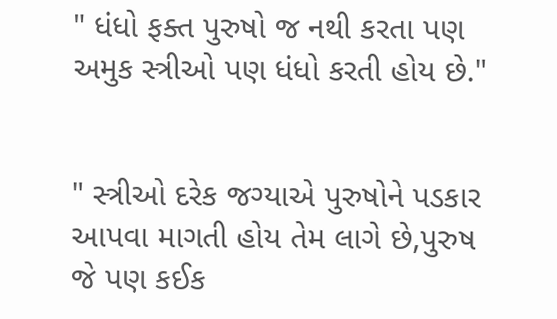" ધંધો ફક્ત પુરુષો જ નથી કરતા પણ અમુક સ્ત્રીઓ પણ ધંધો કરતી હોય છે."


" સ્ત્રીઓ દરેક જગ્યાએ પુરુષોને પડકાર આપવા માગતી હોય તેમ લાગે છે,પુરુષ જે પણ કઈક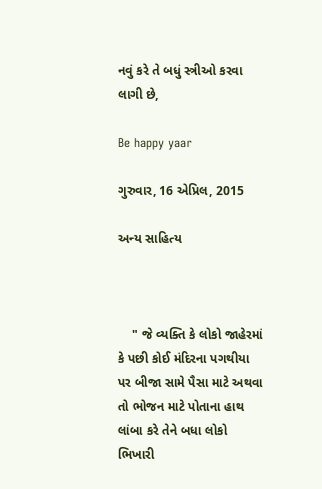નવું કરે તે બધું સ્ત્રીઓ કરવા લાગી છે,

Be happy yaar

ગુરુવાર, 16 એપ્રિલ, 2015

અન્ય સાહિત્ય



    " જે વ્યક્તિ કે લોકો જાહેરમાં કે પછી કોઈ મંદિરના પગથીયા પર બીજા સામે પૈસા માટે અથવા તો ભોજન માટે પોતાના હાથ લાંબા કરે તેને બધા લોકો ભિખારી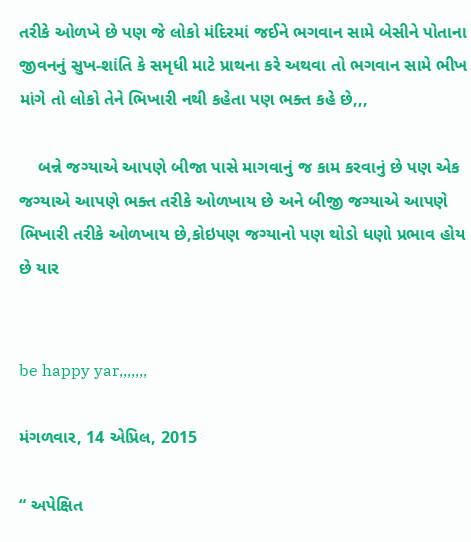તરીકે ઓળખે છે પણ જે લોકો મંદિરમાં જઈને ભગવાન સામે બેસીને પોતાના જીવનનું સુખ-શાંતિ કે સમૃધી માટે પ્રાથના કરે અથવા તો ભગવાન સામે ભીખ માંગે તો લોકો તેને ભિખારી નથી કહેતા પણ ભક્ત કહે છે,,,

    બન્ને જગ્યાએ આપણે બીજા પાસે માગવાનું જ કામ કરવાનું છે પણ એક જગ્યાએ આપણે ભક્ત તરીકે ઓળખાય છે અને બીજી જગ્યાએ આપણે ભિખારી તરીકે ઓળખાય છે,કોઇપણ જગ્યાનો પણ થોડો ધણો પ્રભાવ હોય છે યાર


be happy yar,,,,,,,

મંગળવાર, 14 એપ્રિલ, 2015

“ અપેક્ષિત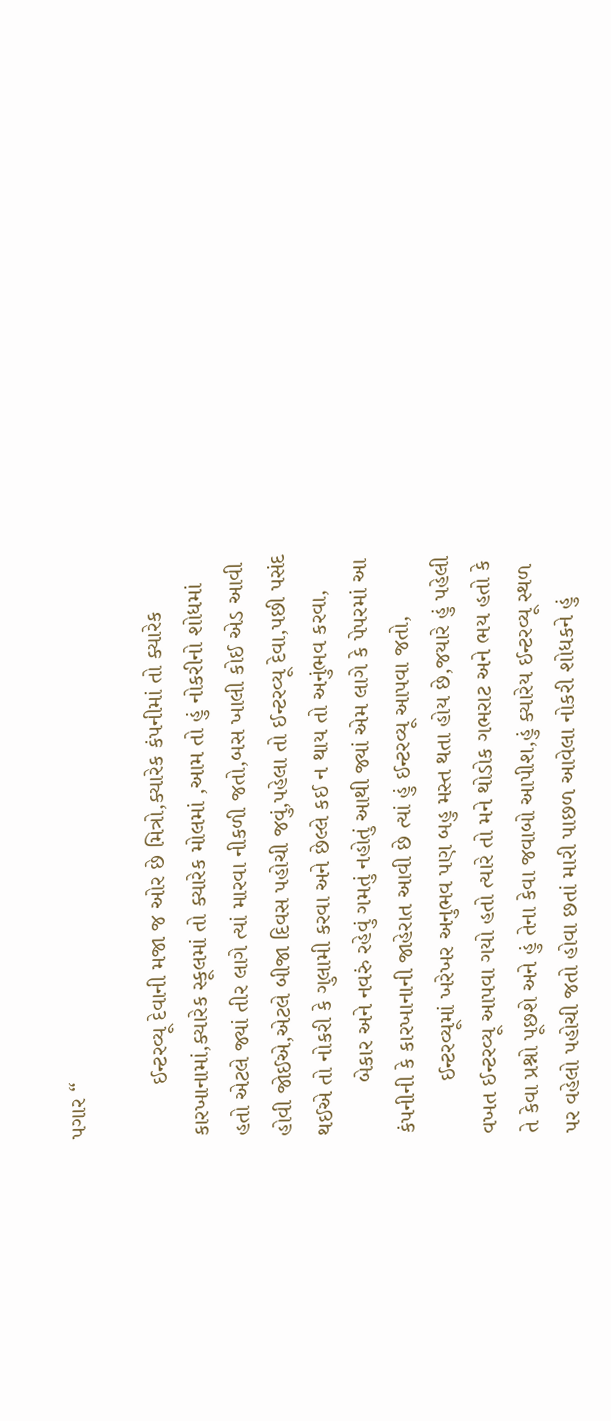પગાર “

        ઈન્ટરવ્યૂ દેવાની મજા જ ઓર છે મિત્રો,ક્યારેક કંપનીમાં તો ક્યારેક કારખાનામાં,ક્યારેક સ્કૂલમાં તો ક્યારેક મોલમાં ,આમ તો હું નોકરીનો શોધમાં હતો એટલે જ્યાં તીર લાગે ત્યાં મારવા નીકળી જતો,બસ ખાલી કોઈ એડ આવી હોવી જોઈએ,એટલે બીજા દિવસ પહોચી જવું,પહેલા તો ઈન્ટરવ્યૂ દેવા,પછી પસંદ થઈએ તો નોકરી કે ગુલામી કરવા અને છેલ્લે કઈ ન થાય તો અનુંભવ કરવા,
        બેકાર અને નવરું રહેવું ગમતું નહોતું આથી જ્યાં એમ લાગે કે પેપરમાં આ કંપનીની કે કારખાનાની જાહેરાત આવી છે ત્યાં હું ઈન્ટરવ્યૂ આપવા જતો,
        ઈન્ટરવ્યૂમાં ખરેખર અનુભવ પણ બહુ મસ્ત થતા હોય છે,જયારે હું પહેલી વખત ઈન્ટરવ્યૂ આપવા ગયો હતો ત્યારે તો મને થોડોક ગભરાટ અને ભય હતો કે તે કેવા પ્રશ્નો પૂછશે અને હું તેના કેવા જવાબો આપીશ,હું ક્યારેય ઈન્ટરવ્યૂ સ્થળ પર વહેલો પહોચી જતો હોવા છતાં મારી પાછળ આવેલા નોકરી શોધકને હું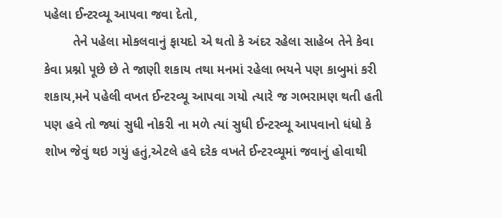પહેલા ઈન્ટરવ્યૂ આપવા જવા દેતો,
        તેને પહેલા મોકલવાનું ફાયદો એ થતો કે અંદર રહેલા સાહેબ તેને કેવા કેવા પ્રશ્નો પૂછે છે તે જાણી શકાય તથા મનમાં રહેલા ભયને પણ કાબુમાં કરી શકાય,મને પહેલી વખત ઈન્ટરવ્યૂ આપવા ગયો ત્યારે જ ગભરામણ થતી હતી પણ હવે તો જ્યાં સુધી નોકરી ના મળે ત્યાં સુધી ઈન્ટરવ્યૂ આપવાનો ધંધો કે શોખ જેવું થઇ ગયું હતું,એટલે હવે દરેક વખતે ઈન્ટરવ્યૂમાં જવાનું હોવાથી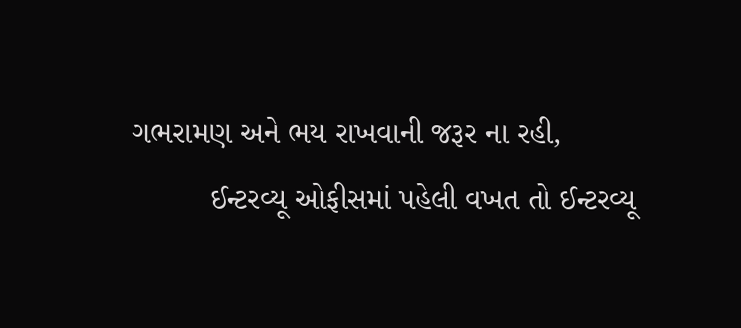ગભરામણ અને ભય રાખવાની જરૂર ના રહી,
         ઈન્ટરવ્યૂ ઓફીસમાં પહેલી વખત તો ઈન્ટરવ્યૂ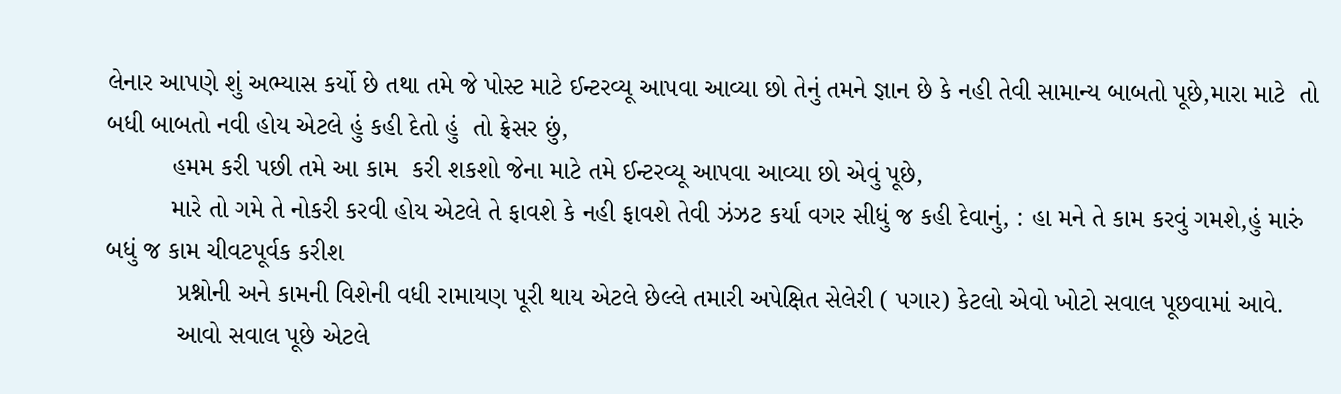લેનાર આપણે શું અભ્યાસ કર્યો છે તથા તમે જે પોસ્ટ માટે ઈન્ટરવ્યૂ આપવા આવ્યા છો તેનું તમને જ્ઞાન છે કે નહી તેવી સામાન્ય બાબતો પૂછે,મારા માટે  તો બધી બાબતો નવી હોય એટલે હું કહી દેતો હું  તો ફ્રેસર છું,
         હમમ કરી પછી તમે આ કામ  કરી શકશો જેના માટે તમે ઈન્ટરવ્યૂ આપવા આવ્યા છો એવું પૂછે,
         મારે તો ગમે તે નોકરી કરવી હોય એટલે તે ફાવશે કે નહી ફાવશે તેવી ઝંઝટ કર્યા વગર સીધું જ કહી દેવાનું, : હા મને તે કામ કરવું ગમશે,હું મારું બધું જ કામ ચીવટપૂર્વક કરીશ
          પ્રશ્નોની અને કામની વિશેની વધી રામાયણ પૂરી થાય એટલે છેલ્લે તમારી અપેક્ષિત સેલેરી ( પગાર) કેટલો એવો ખોટો સવાલ પૂછવામાં આવે.
          આવો સવાલ પૂછે એટલે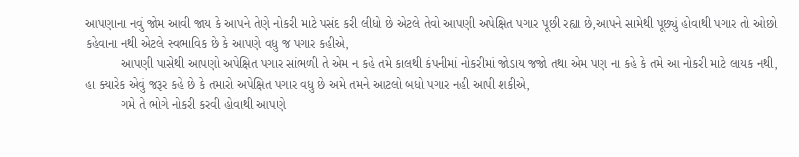આપણાના નવું જોમ આવી જાય કે આપને તેણે નોકરી માટે પસંદ કરી લીધો છે એટલે તેવો આપણી અપેક્ષિત પગાર પૂછી રહ્યા છે,આપને સામેથી પૂછ્યું હોવાથી પગાર તો ઓછો કહેવાના નથી એટલે સ્વભાવિક છે કે આપણે વધુ જ પગાર કહીએ,
          આપણી પાસેથી આપણો અપેક્ષિત પગાર સાંભળી તે એમ ન કહે તમે કાલથી કંપનીમાં નોકરીમાં જોડાય જજો તથા એમ પણ ના કહે કે તમે આ નોકરી માટે લાયક નથી, હા ક્યારેક એવું જરૂર કહે છે કે તમારો અપેક્ષિત પગાર વધુ છે અમે તમને આટલો બધો પગાર નહી આપી શકીએ,
          ગમે તે ભોગે નોકરી કરવી હોવાથી આપણે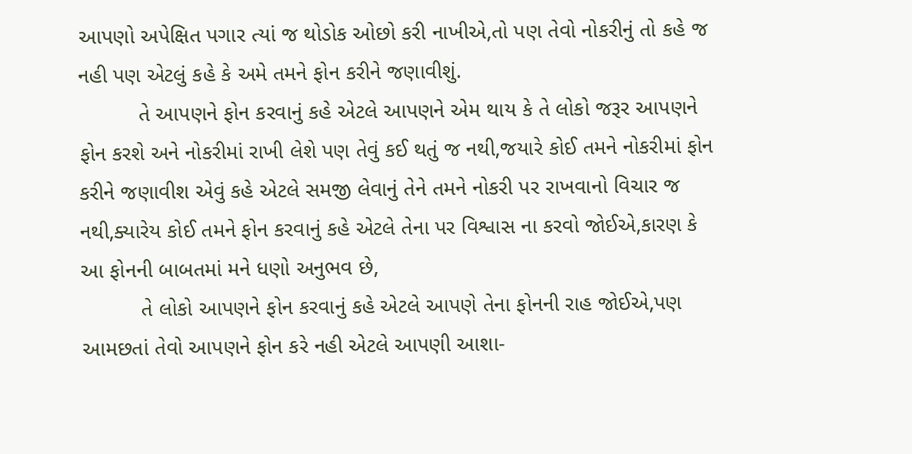આપણો અપેક્ષિત પગાર ત્યાં જ થોડોક ઓછો કરી નાખીએ,તો પણ તેવો નોકરીનું તો કહે જ નહી પણ એટલું કહે કે અમે તમને ફોન કરીને જણાવીશું.
          તે આપણને ફોન કરવાનું કહે એટલે આપણને એમ થાય કે તે લોકો જરૂર આપણને ફોન કરશે અને નોકરીમાં રાખી લેશે પણ તેવું કઈ થતું જ નથી,જયારે કોઈ તમને નોકરીમાં ફોન કરીને જણાવીશ એવું કહે એટલે સમજી લેવાનું તેને તમને નોકરી પર રાખવાનો વિચાર જ નથી,ક્યારેય કોઈ તમને ફોન કરવાનું કહે એટલે તેના પર વિશ્વાસ ના કરવો જોઈએ,કારણ કે આ ફોનની બાબતમાં મને ધણો અનુભવ છે,
          તે લોકો આપણને ફોન કરવાનું કહે એટલે આપણે તેના ફોનની રાહ જોઈએ,પણ આમછતાં તેવો આપણને ફોન કરે નહી એટલે આપણી આશા-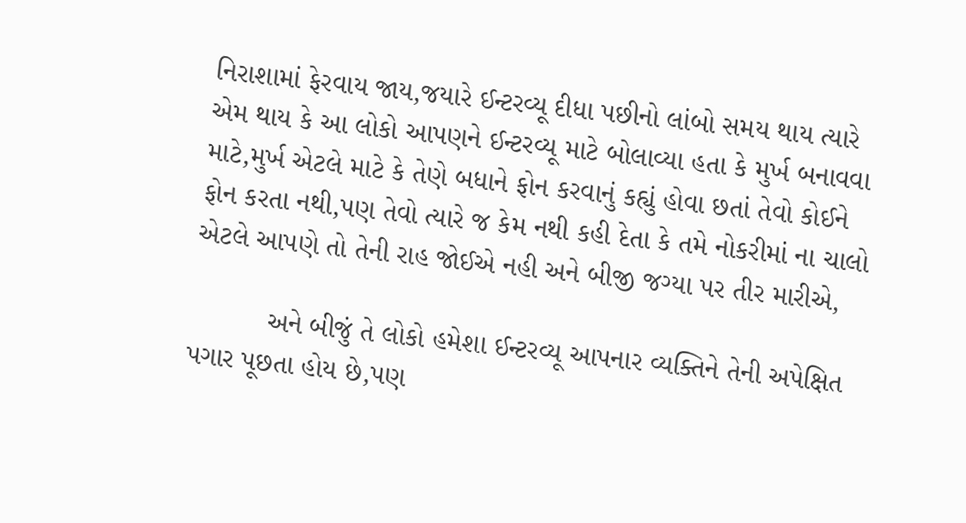નિરાશામાં ફેરવાય જાય,જયારે ઈન્ટરવ્યૂ દીધા પછીનો લાંબો સમય થાય ત્યારે એમ થાય કે આ લોકો આપણને ઈન્ટરવ્યૂ માટે બોલાવ્યા હતા કે મુર્ખ બનાવવા માટે,મુર્ખ એટલે માટે કે તેણે બધાને ફોન કરવાનું કહ્યું હોવા છતાં તેવો કોઈને ફોન કરતા નથી,પણ તેવો ત્યારે જ કેમ નથી કહી દેતા કે તમે નોકરીમાં ના ચાલો એટલે આપણે તો તેની રાહ જોઈએ નહી અને બીજી જગ્યા પર તીર મારીએ,

          અને બીજું તે લોકો હમેશા ઈન્ટરવ્યૂ આપનાર વ્યક્તિને તેની અપેક્ષિત પગાર પૂછતા હોય છે,પણ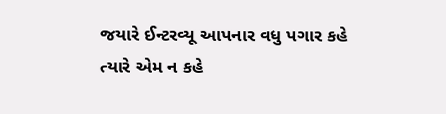જયારે ઈન્ટરવ્યૂ આપનાર વધુ પગાર કહે ત્યારે એમ ન કહે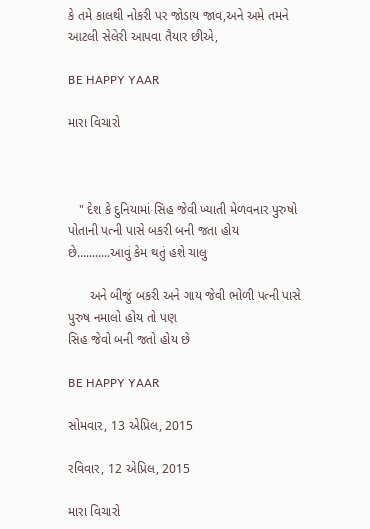કે તમે કાલથી નોકરી પર જોડાય જાવ,અને અમે તમને આટલી સેલેરી આપવા તૈયાર છીએ,

BE HAPPY YAAR

મારા વિચારો



   " દેશ કે દુનિયામાં સિહ જેવી ખ્યાતી મેળવનાર પુરુષો પોતાની પત્ની પાસે બકરી બની જતા હોય છે...........આવું કેમ થતું હશે ચાલુ

      અને બીજું બકરી અને ગાય જેવી ભોળી પત્ની પાસે પુરુષ નમાલો હોય તો પણ
સિહ જેવો બની જતો હોય છે

BE HAPPY YAAR

સોમવાર, 13 એપ્રિલ, 2015

રવિવાર, 12 એપ્રિલ, 2015

મારા વિચારો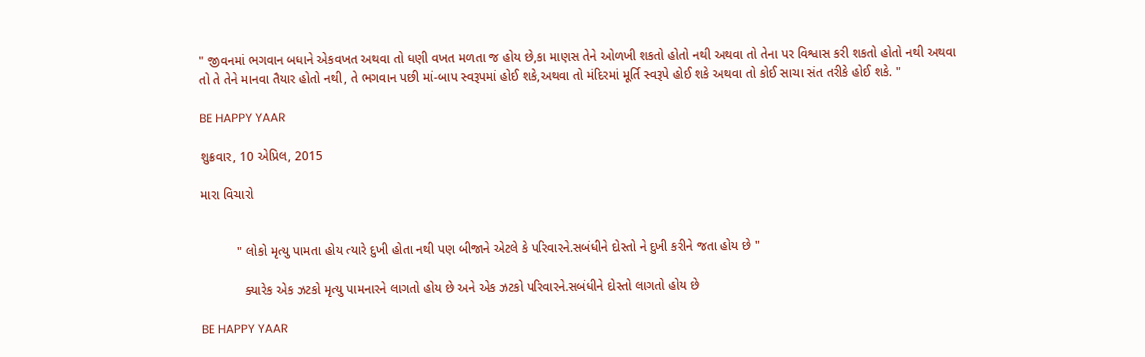" જીવનમાં ભગવાન બધાને એકવખત અથવા તો ધણી વખત મળતા જ હોય છે,કા માણસ તેને ઓળખી શકતો હોતો નથી અથવા તો તેના પર વિશ્વાસ કરી શકતો હોતો નથી અથવા તો તે તેને માનવા તૈયાર હોતો નથી, તે ભગવાન પછી માં-બાપ સ્વરૂપમાં હોઈ શકે,અથવા તો મંદિરમાં મૂર્તિ સ્વરૂપે હોઈ શકે અથવા તો કોઈ સાચા સંત તરીકે હોઈ શકે. "

BE HAPPY YAAR

શુક્રવાર, 10 એપ્રિલ, 2015

મારા વિચારો


          " લોકો મૃત્યુ પામતા હોય ત્યારે દુખી હોતા નથી પણ બીજાને એટલે કે પરિવારને.સબંધીને દોસ્તો ને દુખી કરીને જતા હોય છે "

            ક્યારેક એક ઝટકો મૃત્યુ પામનારને લાગતો હોય છે અને એક ઝટકો પરિવારને.સબંધીને દોસ્તો લાગતો હોય છે

BE HAPPY YAAR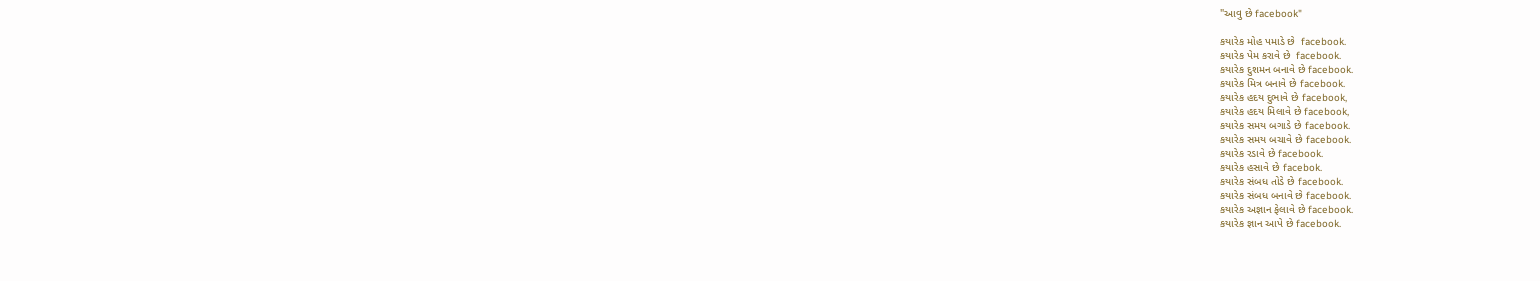"આવુ છે facebook"

કયારેક મોહ પમાડે છે  facebook.
કયારેક પેમ કરાવે છે  facebook.
કયારેક દુશમન બનાવે છે facebook.
કયારેક મિત્ર બનાવે છે facebook.
કયારેક હદય દુભાવે છે facebook,
કયારેક હદય મિલાવે છે facebook,
કયારેક સમય બગાડે છે facebook.
કયારેક સમય બચાવે છે facebook.
કયારેક રડાવે છે facebook.
કયારેક હસાવે છે facebok.
કયારેક સંબધ તોડે છે facebook.
કયારેક સંબધ બનાવે છે facebook.
કયારેક અજ્ઞાન ફેલાવે છે facebook.
કયારેક જ્ઞાન આપે છે facebook.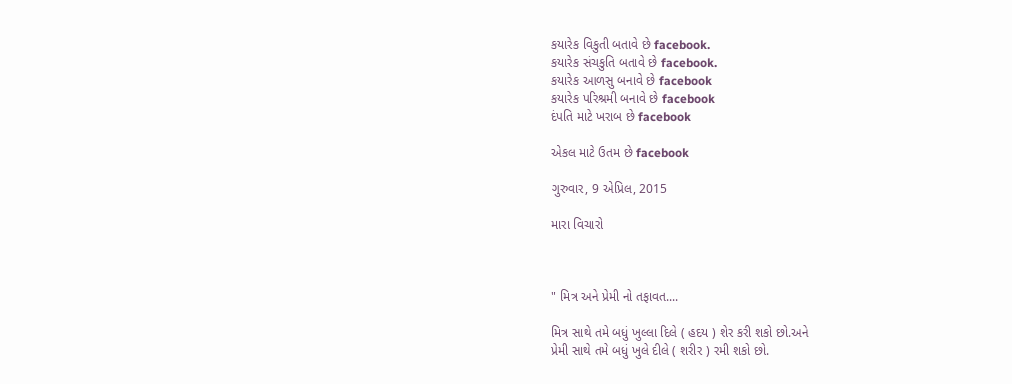કયારેક વિકુતી બતાવે છે facebook.
કયારેક સંચકુતિ બતાવે છે facebook.
કયારેક આળસુ બનાવે છે facebook
કયારેક પરિશ્રમી બનાવે છે facebook
દંપતિ માટે ખરાબ છે facebook

એકલ માટે ઉતમ છે facebook

ગુરુવાર, 9 એપ્રિલ, 2015

મારા વિચારો



" મિત્ર અને પ્રેમી નો તફાવત....

મિત્ર સાથે તમે બધું ખુલ્લા દિલે ( હદય ) શેર કરી શકો છો.અને
પ્રેમી સાથે તમે બધું ખુલે દીલે ( શરીર ) રમી શકો છો.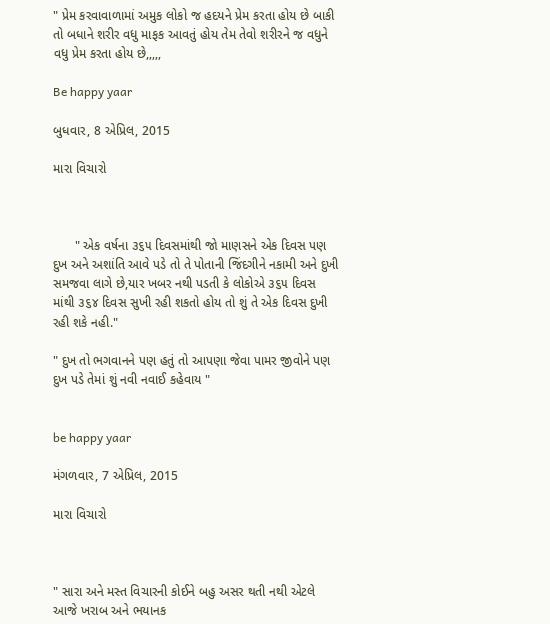" પ્રેમ કરવાવાળામાં અમુક લોકો જ હદયને પ્રેમ કરતા હોય છે બાકી તો બધાને શરીર વધુ માફક આવતું હોય તેમ તેવો શરીરને જ વધુને વધુ પ્રેમ કરતા હોય છે,,,,,

Be happy yaar

બુધવાર, 8 એપ્રિલ, 2015

મારા વિચારો



      " એક વર્ષના ૩૬૫ દિવસમાંથી જો માણસને એક દિવસ પણ દુખ અને અશાંતિ આવે પડે તો તે પોતાની જિંદગીને નકામી અને દુખી સમજવા લાગે છે,યાર ખબર નથી પડતી કે લોકોએ ૩૬૫ દિવસ માંથી ૩૬૪ દિવસ સુખી રહી શકતો હોય તો શું તે એક દિવસ દુખી રહી શકે નહી."

" દુખ તો ભગવાનને પણ હતું તો આપણા જેવા પામર જીવોને પણ દુખ પડે તેમાં શું નવી નવાઈ કહેવાય "


be happy yaar

મંગળવાર, 7 એપ્રિલ, 2015

મારા વિચારો



" સારા અને મસ્ત વિચારની કોઈને બહુ અસર થતી નથી એટલે આજે ખરાબ અને ભયાનક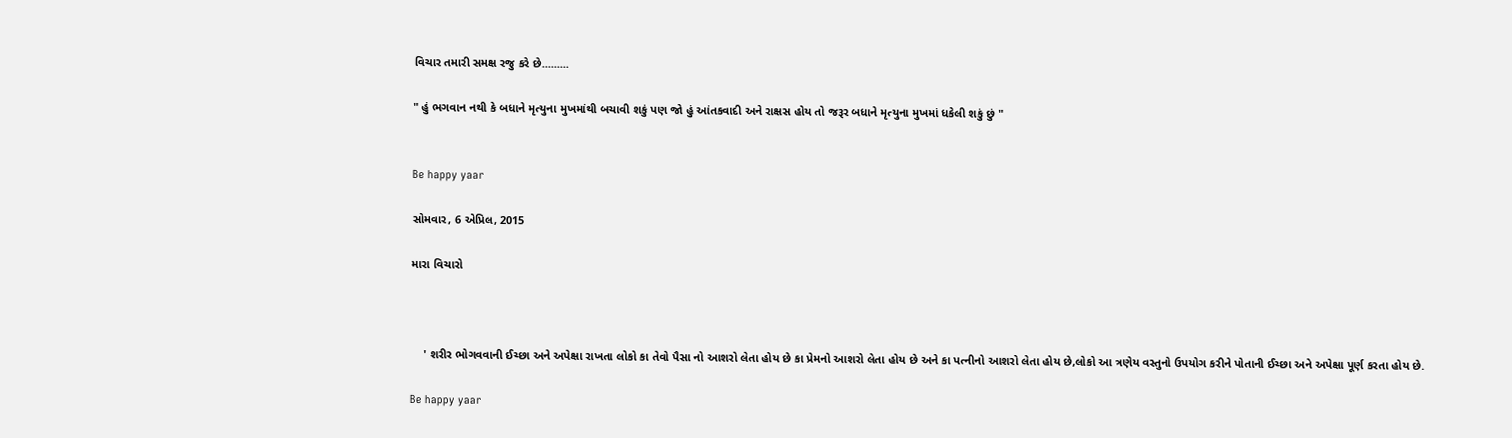વિચાર તમારી સમક્ષ રજુ કરે છે.........

" હું ભગવાન નથી કે બધાને મૃત્યુના મુખમાંથી બચાવી શકું પણ જો હું આંતકવાદી અને રાક્ષસ હોય તો જરૂર બધાને મૃત્યુના મુખમાં ધકેલી શકું છું "


Be happy yaar

સોમવાર, 6 એપ્રિલ, 2015

મારા વિચારો



    ' શરીર ભોગવવાની ઈચ્છા અને અપેક્ષા રાખતા લોકો કા તેવો પૈસા નો આશરો લેતા હોય છે કા પ્રેમનો આશરો લેતા હોય છે અને કા પત્નીનો આશરો લેતા હોય છે,લોકો આ ત્રણેય વસ્તુનો ઉપયોગ કરીને પોતાની ઈચ્છા અને અપેક્ષા પૂર્ણ કરતા હોય છે.

Be happy yaar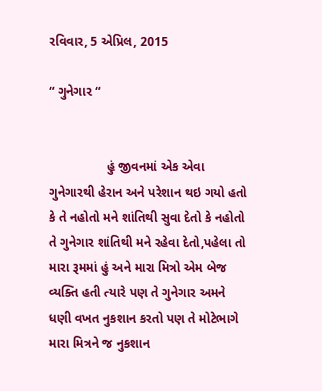રવિવાર, 5 એપ્રિલ, 2015

“ ગુનેગાર “


                હું જીવનમાં એક એવા ગુનેગારથી હેરાન અને પરેશાન થઇ ગયો હતો કે તે નહોતો મને શાંતિથી સુવા દેતો કે નહોતો તે ગુનેગાર શાંતિથી મને રહેવા દેતો,પહેલા તો મારા રૂમમાં હું અને મારા મિત્રો એમ બેજ વ્યક્તિ હતી ત્યારે પણ તે ગુનેગાર અમને ધણી વખત નુકશાન કરતો પણ તે મોટેભાગે મારા મિત્રને જ નુકશાન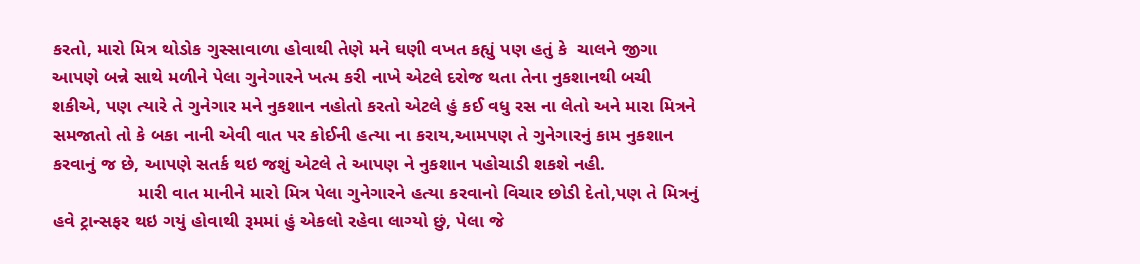કરતો, મારો મિત્ર થોડોક ગુસ્સાવાળા હોવાથી તેણે મને ઘણી વખત કહ્યું પણ હતું કે  ચાલને જીગા આપણે બન્ને સાથે મળીને પેલા ગુનેગારને ખત્મ કરી નાખે એટલે દરોજ થતા તેના નુકશાનથી બચી શકીએ, પણ ત્યારે તે ગુનેગાર મને નુકશાન નહોતો કરતો એટલે હું કઈ વધુ રસ ના લેતો અને મારા મિત્રને સમજાતો તો કે બકા નાની એવી વાત પર કોઈની હત્યા ના કરાય,આમપણ તે ગુનેગારનું કામ નુકશાન કરવાનું જ છે, આપણે સતર્ક થઇ જશું એટલે તે આપણ ને નુકશાન પહોચાડી શકશે નહી.
                 મારી વાત માનીને મારો મિત્ર પેલા ગુનેગારને હત્યા કરવાનો વિચાર છોડી દેતો,પણ તે મિત્રનું હવે ટ્રાન્સફર થઇ ગયું હોવાથી રૂમમાં હું એકલો રહેવા લાગ્યો છું, પેલા જે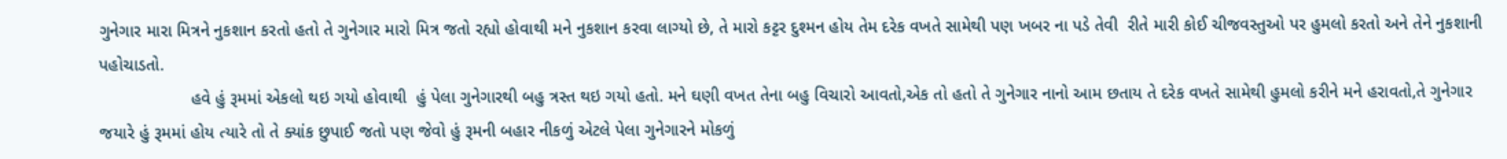ગુનેગાર મારા મિત્રને નુકશાન કરતો હતો તે ગુનેગાર મારો મિત્ર જતો રહ્યો હોવાથી મને નુકશાન કરવા લાગ્યો છે, તે મારો કટ્ટર દુશ્મન હોય તેમ દરેક વખતે સામેથી પણ ખબર ના પડે તેવી  રીતે મારી કોઈ ચીજવસ્તુઓ પર હુમલો કરતો અને તેને નુકશાની પહોચાડતો.
                   હવે હું રૂમમાં એકલો થઇ ગયો હોવાથી  હું પેલા ગુનેગારથી બહુ ત્રસ્ત થઇ ગયો હતો. મને ઘણી વખત તેના બહુ વિચારો આવતો,એક તો હતો તે ગુનેગાર નાનો આમ છતાય તે દરેક વખતે સામેથી હુમલો કરીને મને હરાવતો,તે ગુનેગાર જયારે હું રૂમમાં હોય ત્યારે તો તે ક્યાંક છુપાઈ જતો પણ જેવો હું રૂમની બહાર નીકળું એટલે પેલા ગુનેગારને મોકળું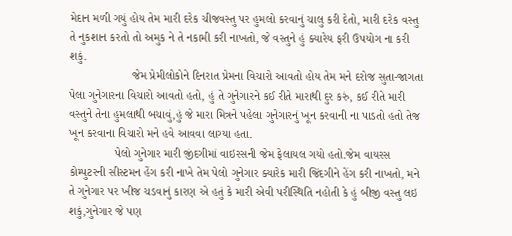મેદાન મળી ગયું હોય તેમ મારી દરેક ચીજવસ્તુ પર હુમલો કરવાનું ચાલુ કરી દેતો, મારી દરેક વસ્તુ તે નુકશાન કરતો તો અમુક ને તે નકામી કરી નાખતો, જે વસ્તુને હું ક્યારેય ફરી ઉપયોગ ના કરી શકું.
                   જેમ પ્રેમીલોકોને દિનરાત પ્રેમના વિચારો આવતો હોય તેમ મને દરોજ સુતા-જાગતા પેલા ગુનેગારના વિચારો આવતો હતો, હું તે ગુનેગારને કઈ રીતે મારાથી દુર કરું, કઈ રીતે મારી વસ્તુને તેના હુમલાથી બચાવું,હું જે મારા મિત્રને પહેલા ગુનેગારનું ખૂન કરવાની ના પાડતો હતો તેજ ખૂન કરવાના વિચારો મને હવે આવવા લાગ્યા હતા.
              પેલો ગુનેગાર મારી જીંદગીમાં વાઇરસની જેમ ફેલાયલ ગયો હતો.જેમ વાયરસ કોમ્પુટરની સીસ્ટમન હેંગ કરી નાખે તેમ પેલો ગુનેગાર ક્યારેક મારી જિંદગીને હેંગ કરી નાખતો, મને તે ગુનેગાર પર ખીજ ચડવાનું કારણ એ હતું કે મારી એવી પરીસ્થિતિ નહોતી કે હું બીજી વસ્તુ લઇ શકું,ગુનેગાર જે પણ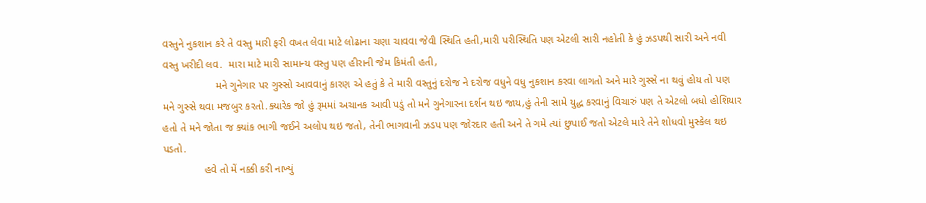વસ્તુને નુકશાન કરે તે વસ્તુ મારી ફરી વખત લેવા માટે લોઢાના ચણા ચાવવા જેવી સ્થિતિ હતી,મારી પરીસ્થિતિ પણ એટલી સારી નહોતી કે હું ઝડપથી સારી અને નવી વસ્તુ ખરીદી લવ.  મારા માટે મારી સામાન્ય વસ્તુ પણ હીરાની જેમ કિમંતી હતી,
                  મને ગુનેગાર પર ગુસ્સો આવવાનું કારણ એ હતું કે તે મારી વસ્તુનું દરોજ ને દરોજ વધુને વધુ નુકશાન કરવા લાગતો અને મારે ગુસ્સે ના થવું હોય તો પણ મને ગુસ્સે થવા મજબુર કરતો.ક્યારેક જો હું રૂમમાં અચાનક આવી પડું તો મને ગુનેગારના દર્શન થઇ જાય,હું તેની સામે યુદ્ધ કરવાનું વિચારું પણ તે એટલો બધો હોશિયાર હતો તે મને જોતા જ ક્યાંક ભાગી જઈને અલોપ થઇ જતો, તેની ભાગવાની ઝડપ પણ જોરદાર હતી અને તે ગમે ત્યાં છુપાઈ જતો એટલે મારે તેને શોધવો મુસ્કેલ થઇ પડતો.
              હવે તો મેં નક્કી કરી નાખ્યું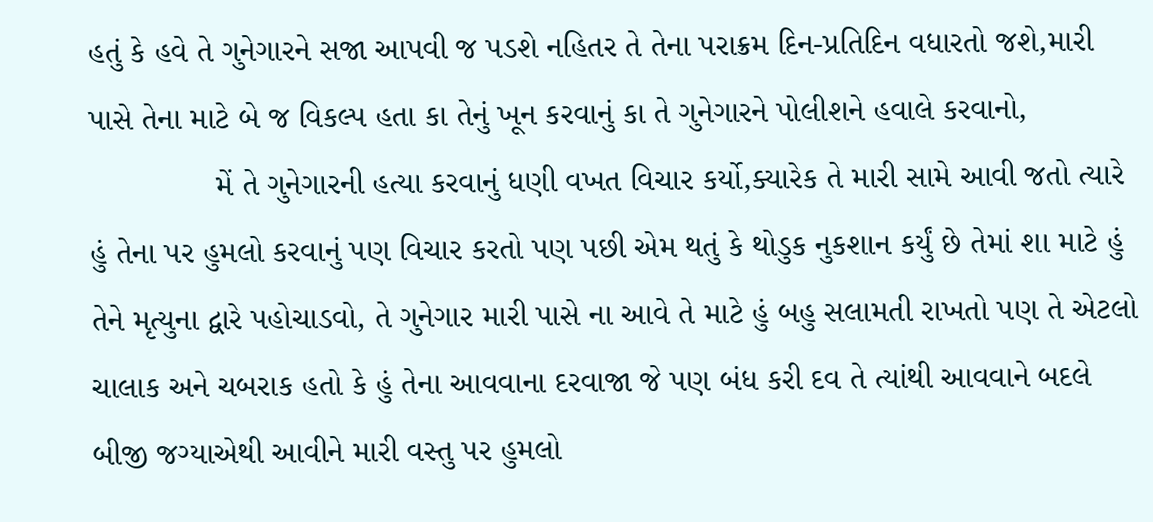હતું કે હવે તે ગુનેગારને સજા આપવી જ પડશે નહિતર તે તેના પરાક્રમ દિન-પ્રતિદિન વધારતો જશે,મારી પાસે તેના માટે બે જ વિકલ્પ હતા કા તેનું ખૂન કરવાનું કા તે ગુનેગારને પોલીશને હવાલે કરવાનો,
              મેં તે ગુનેગારની હત્યા કરવાનું ધણી વખત વિચાર કર્યો,ક્યારેક તે મારી સામે આવી જતો ત્યારે હું તેના પર હુમલો કરવાનું પણ વિચાર કરતો પણ પછી એમ થતું કે થોડુક નુકશાન કર્યું છે તેમાં શા માટે હું તેને મૃત્યુના દ્વારે પહોચાડવો, તે ગુનેગાર મારી પાસે ના આવે તે માટે હું બહુ સલામતી રાખતો પણ તે એટલો ચાલાક અને ચબરાક હતો કે હું તેના આવવાના દરવાજા જે પણ બંધ કરી દવ તે ત્યાંથી આવવાને બદલે બીજી જગ્યાએથી આવીને મારી વસ્તુ પર હુમલો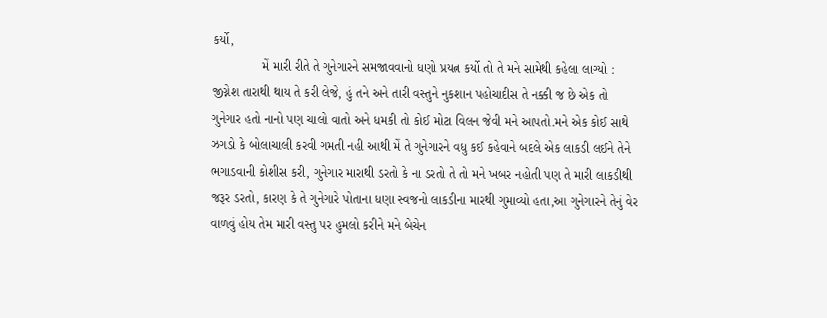કર્યો,
              મેં મારી રીતે તે ગુનેગારને સમજાવવાનો ધણો પ્રયત્ન કર્યો તો તે મને સામેથી કહેલા લાગ્યો : જીગ્નેશ તારાથી થાય તે કરી લેજે, હું તને અને તારી વસ્તુને નુકશાન પહોચાદીસ તે નક્કી જ છે એક તો ગુનેગાર હતો નાનો પણ ચાલો વાતો અને ધમકી તો કોઈ મોટા વિલન જેવી મને આપતો.મને એક કોઈ સાથે ઝગડો કે બોલાચાલી કરવી ગમતી નહી આથી મેં તે ગુનેગારને વધુ કઈ કહેવાને બદલે એક લાકડી લઈને તેને ભગાડવાની કોશીસ કરી, ગુનેગાર મારાથી ડરતો કે ના ડરતો તે તો મને ખબર નહોતી પણ તે મારી લાકડીથી જરૂર ડરતો, કારણ કે તે ગુનેગારે પોતાના ધણા સ્વજનો લાકડીના મારથી ગુમાવ્યો હતા,આ ગુનેગારને તેનું વેર વાળવું હોય તેમ મારી વસ્તુ પર હુમલો કરીને મને બેચેન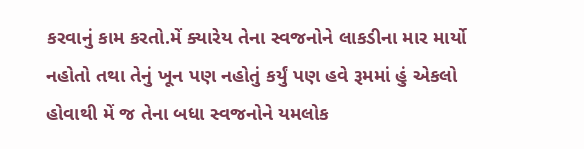કરવાનું કામ કરતો.મેં ક્યારેય તેના સ્વજનોને લાકડીના માર માર્યો નહોતો તથા તેનું ખૂન પણ નહોતું કર્યું પણ હવે રૂમમાં હું એકલો હોવાથી મેં જ તેના બધા સ્વજનોને યમલોક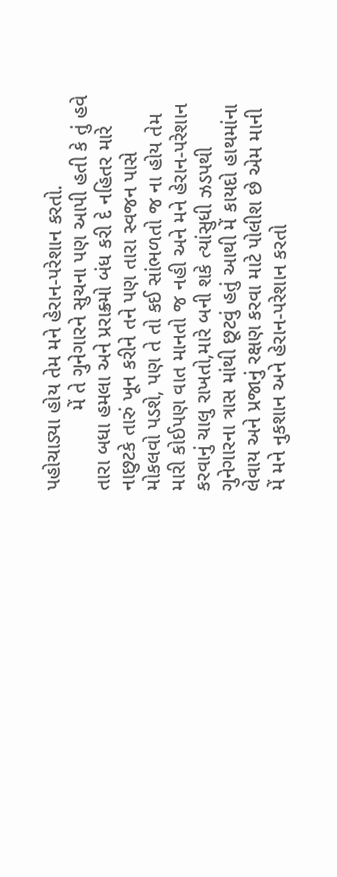પહોચાડ્યા હોય તેમ મને હેરાન-પરેશાન કરતો.
              મેં તે ગુનેગારને સુચના પણ આપી હતી કે તું હવે તારા બધા હમલા અને પ્રરાક્ર્મો બંધ કરી દે નહિતર મારે નાછુટકે તારું ખૂન કરીને તને પણ તારા સ્વજન પાસે મોકલવો પડશે, પણ તે તો કઈ સાંભળતો જ ના હોય તેમ મારી કોઈપણ વાત માનતો જ નહી અને મને હેરાન-પરેશાન કરવાનું ચાલુ રાખતો,મારે બની શકે ત્યાંસુધી ઝડપથી ગુનેગારના ત્રાસ માંથી છૂટવું હતું આથી મેં કાયદો હાથમાંના લેવાય અને પ્રજાનું રક્ષણ કરવા માટે પોલીશ છે એમ માની મેં મને નુકશાન અને હેરાન-પરેશાન કરતો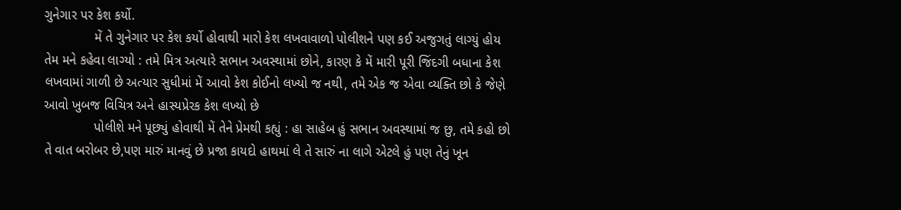ગુનેગાર પર કેશ કર્યો.
              મેં તે ગુનેગાર પર કેશ કર્યો હોવાથી મારો કેશ લખવાવાળો પોલીશને પણ કઈ અજુગતું લાગ્યું હોય તેમ મને કહેવા લાગ્યો : તમે મિત્ર અત્યારે સભાન અવસ્થામાં છોને, કારણ કે મેં મારી પૂરી જિંદગી બધાના કેશ લખવામાં ગાળી છે અત્યાર સુધીમાં મેં આવો કેશ કોઈનો લખ્યો જ નથી, તમે એક જ એવા વ્યક્તિ છો કે જેણે આવો ખુબજ વિચિત્ર અને હાસ્યપ્રેરક કેશ લખ્યો છે
              પોલીશે મને પૂછ્યું હોવાથી મેં તેને પ્રેમથી કહ્યું : હા સાહેબ હું સભાન અવસ્થામાં જ છુ, તમે કહો છો તે વાત બરોબર છે,પણ મારું માનવું છે પ્રજા કાયદો હાથમાં લે તે સારું ના લાગે એટલે હું પણ તેનું ખૂન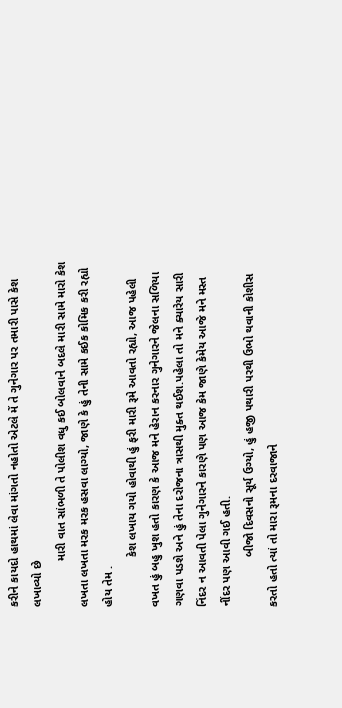કરીને કાયદો હાથમાં લેવા માંગતો નહોતો એટલે મેં તે ગુનેગાર પર તમારી પાસે કેશ લખાવ્યો છે
              મારી વાત સાંભળી તે પોલીશ વધુ કઈ બોલવાને બદલે મારી સામે મારો કેશ લખતા લખતા મરક મરક હસવા લાગ્યો, જાણે કે હું તેની સામે કઈક કોમિક કરી રહ્યો હોય તેમ .
               કેશ લખાય ગયો હોવાથી હું ફરી મારી રૂમે આવતો રહ્યો, આજ પહેલી વખત હું બહુ ખુશ હતો કારણ કે આજ મને હેરાન કરનાર ગુનેગારને જેલના સળિયા ગણવા પડશે અને હું તેના દરોજના ત્રાસથી મુક્ત થઈશ.પહેલા તો મને ક્યારેય સારી નિંદર ન આવતી પેલા ગુનેગારને કારણે પણ આજ કેમ જાણે કેમેય આજે મને મસ્ત નીંદર પણ આવી ગઈ હતી.
               બીજો દિવસનો સૂર્ય ઉગ્યો, હું હજી પથારી પરથી ઉભો થવાની કોશીસ કરતો હતો ત્યાં તો મારા રૂમના દરવાજાને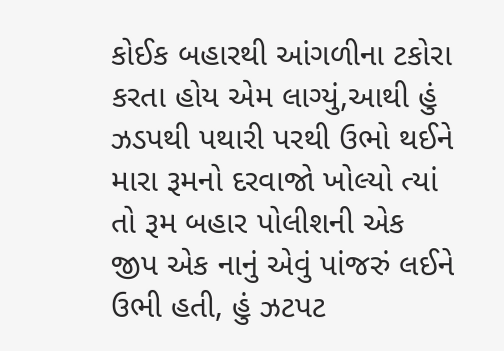કોઈક બહારથી આંગળીના ટકોરા કરતા હોય એમ લાગ્યું,આથી હું ઝડપથી પથારી પરથી ઉભો થઈને મારા રૂમનો દરવાજો ખોલ્યો ત્યાં તો રૂમ બહાર પોલીશની એક  જીપ એક નાનું એવું પાંજરું લઈને ઉભી હતી, હું ઝટપટ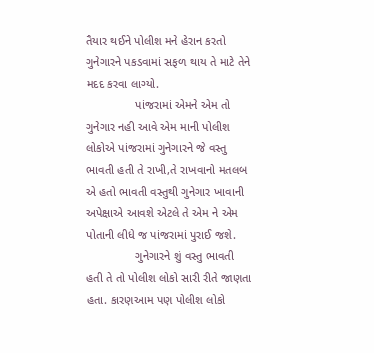તૈયાર થઈને પોલીશ મને હેરાન કરતો ગુનેગારને પકડવામાં સફળ થાય તે માટે તેને મદદ કરવા લાગ્યો.
               પાંજરામાં એમને એમ તો ગુનેગાર નહી આવે એમ માની પોલીશ લોકોએ પાંજરામાં ગુનેગારને જે વસ્તુ ભાવતી હતી તે રાખી,તે રાખવાનો મતલબ એ હતો ભાવતી વસ્તુથી ગુનેગાર ખાવાની અપેક્ષાએ આવશે એટલે તે એમ ને એમ પોતાની લીધે જ પાંજરામાં પુરાઈ જશે.
               ગુનેગારને શું વસ્તુ ભાવતી હતી તે તો પોલીશ લોકો સારી રીતે જાણતા હતા. કારણઆમ પણ પોલીશ લોકો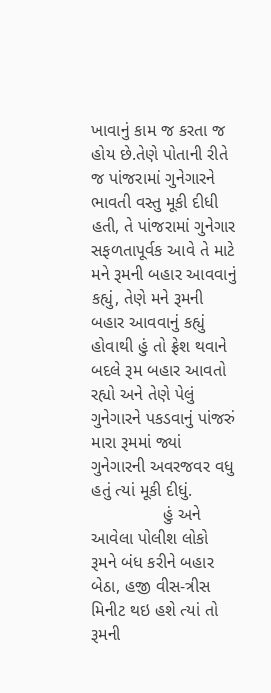ખાવાનું કામ જ કરતા જ હોય છે.તેણે પોતાની રીતે જ પાંજરામાં ગુનેગારને ભાવતી વસ્તુ મૂકી દીધી હતી, તે પાંજરામાં ગુનેગાર સફળતાપૂર્વક આવે તે માટે મને રૂમની બહાર આવવાનું કહ્યું, તેણે મને રૂમની બહાર આવવાનું કહ્યું હોવાથી હું તો ફ્રેશ થવાને બદલે રૂમ બહાર આવતો રહ્યો અને તેણે પેલું ગુનેગારને પકડવાનું પાંજરું મારા રૂમમાં જ્યાં ગુનેગારની અવરજવર વધુ હતું ત્યાં મૂકી દીધું.
               હું અને આવેલા પોલીશ લોકો રૂમને બંધ કરીને બહાર બેઠા, હજી વીસ-ત્રીસ મિનીટ થઇ હશે ત્યાં તો રૂમની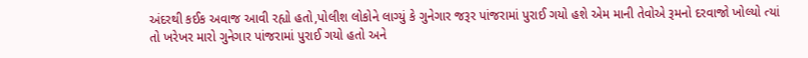અંદરથી કઈક અવાજ આવી રહ્યો હતો,પોલીશ લોકોને લાગ્યું કે ગુનેગાર જરૂર પાંજરામાં પુરાઈ ગયો હશે એમ માની તેવોએ રૂમનો દરવાજો ખોલ્યો ત્યાં તો ખરેખર મારો ગુનેગાર પાંજરામાં પુરાઈ ગયો હતો અને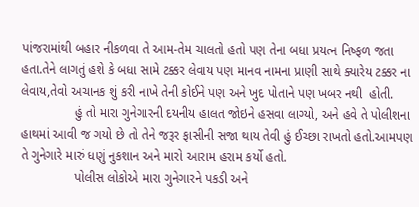પાંજરામાંથી બહાર નીકળવા તે આમ-તેમ ચાલતો હતો પણ તેના બધા પ્રયત્ન નિષ્ફળ જતા હતા.તેને લાગતું હશે કે બધા સામે ટક્કર લેવાય પણ માનવ નામના પ્રાણી સાથે ક્યારેય ટક્કર ના લેવાય,તેવો અચાનક શું કરી નાખે તેની કોઈને પણ અને ખુદ પોતાને પણ ખબર નથી  હોતી.
               હું તો મારા ગુનેગારની દયનીય હાલત જોઇને હસવા લાગ્યો, અને હવે તે પોલીશના હાથમાં આવી જ ગયો છે તો તેને જરૂર ફાસીની સજા થાય તેવી હું ઈચ્છા રાખતો હતો.આમપણ તે ગુનેગારે મારું ધણું નુકશાન અને મારો આરામ હરામ કર્યો હતો.
               પોલીસ લોકોએ મારા ગુનેગારને પકડી અને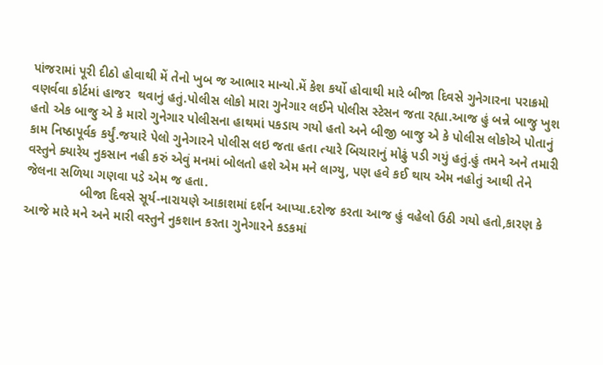પાંજરામાં પૂરી દીઠો હોવાથી મેં તેનો ખુબ જ આભાર માન્યો.મેં કેશ કર્યો હોવાથી મારે બીજા દિવસે ગુનેગારના પરાક્રમો વણર્વવા કોર્ટમાં હાજર  થવાનું હતું.પોલીસ લોકો મારા ગુનેગાર લઈને પોલીસ સ્ટેસન જતા રહ્યા.આજ હું બન્ને બાજુ ખુશ હતો એક બાજુ એ કે મારો ગુનેગાર પોલીસના હાથમાં પકડાય ગયો હતો અને બીજી બાજુ એ કે પોલીસ લોકોએ પોતાનું કામ નિષ્ઠાપૂર્વક કર્યું.જયારે પેલો ગુનેગારને પોલીસ લઇ જતા હતા ત્યારે બિચારાનું મોઢું પડી ગયું હતું.હું તમને અને તમારી વસ્તુને ક્યારેય નુકસાન નહી કરું એવું મનમાં બોલતો હશે એમ મને લાગ્યુ, પણ હવે કઈ થાય એમ નહોતું આથી તેને જેલના સળિયા ગણવા પડે એમ જ હતા.
               બીજા દિવસે સૂર્ય-નારાયણે આકાશમાં દર્શન આપ્યા.દરોજ કરતા આજ હું વહેલો ઉઠી ગયો હતો,કારણ કે આજે મારે મને અને મારી વસ્તુને નુકશાન કરતા ગુનેગારને કડકમાં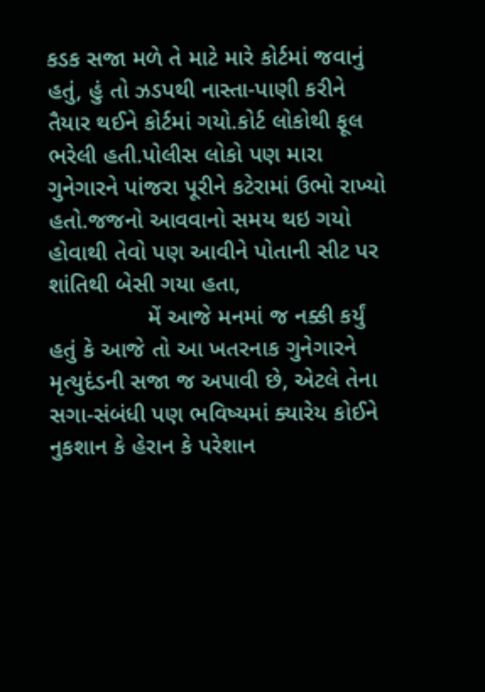કડક સજા મળે તે માટે મારે કોર્ટમાં જવાનું હતું, હું તો ઝડપથી નાસ્તા-પાણી કરીને તૈયાર થઈને કોર્ટમાં ગયો.કોર્ટ લોકોથી ફૂલ ભરેલી હતી.પોલીસ લોકો પણ મારા ગુનેગારને પાંજરા પૂરીને કટેરામાં ઉભો રાખ્યો હતો.જજનો આવવાનો સમય થઇ ગયો હોવાથી તેવો પણ આવીને પોતાની સીટ પર શાંતિથી બેસી ગયા હતા,
               મેં આજે મનમાં જ નક્કી કર્યું હતું કે આજે તો આ ખતરનાક ગુનેગારને મૃત્યુદંડની સજા જ અપાવી છે, એટલે તેના સગા-સંબંધી પણ ભવિષ્યમાં ક્યારેય કોઈને નુકશાન કે હેરાન કે પરેશાન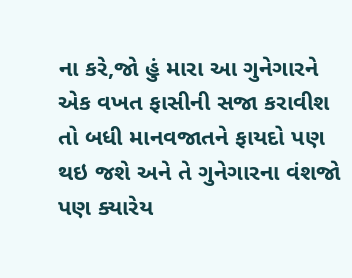ના કરે,જો હું મારા આ ગુનેગારને એક વખત ફાસીની સજા કરાવીશ તો બધી માનવજાતને ફાયદો પણ થઇ જશે અને તે ગુનેગારના વંશજો પણ ક્યારેય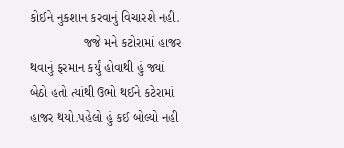કોઈને નુકશાન કરવાનું વિચારશે નહી.
               જજે મને કટોરામાં હાજર થવાનું ફરમાન કર્યું હોવાથી હું જ્યાં બેઠો હતો ત્યાંથી ઉભો થઈને કટેરામાં હાજર થયો.પહેલો હું કઈ બોલ્યો નહી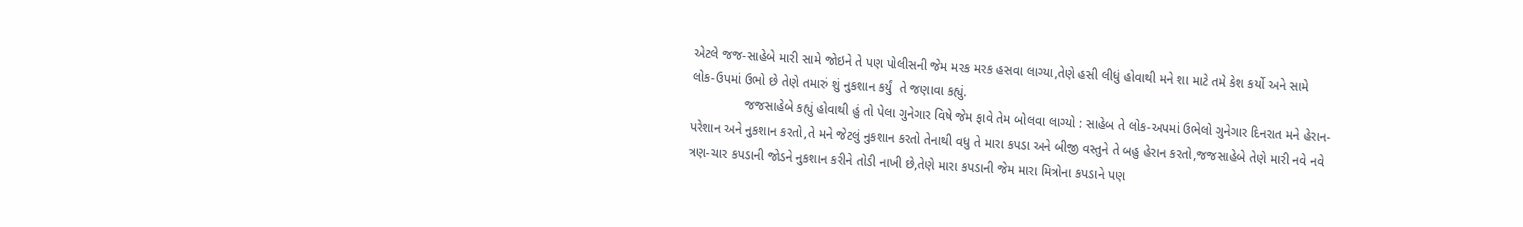એટલે જજ-સાહેબે મારી સામે જોઇને તે પણ પોલીસની જેમ મરક મરક હસવા લાગ્યા,તેણે હસી લીધું હોવાથી મને શા માટે તમે કેશ કર્યો અને સામે લોક-ઉપમાં ઉભો છે તેણે તમારું શું નુકશાન કર્યું  તે જણાવા કહ્યું.
               જજસાહેબે કહ્યું હોવાથી હું તો પેલા ગુનેગાર વિષે જેમ ફાવે તેમ બોલવા લાગ્યો : સાહેબ તે લોક-અપમાં ઉભેલો ગુનેગાર દિનરાત મને હેરાન-પરેશાન અને નુકશાન કરતો,તે મને જેટલું નુકશાન કરતો તેનાથી વધુ તે મારા કપડા અને બીજી વસ્તુને તે બહુ હેરાન કરતો,જજસાહેબે તેણે મારી નવે નવે ત્રણ-ચાર કપડાની જોડને નુકશાન કરીને તોડી નાખી છે,તેણે મારા કપડાની જેમ મારા મિત્રોના કપડાને પણ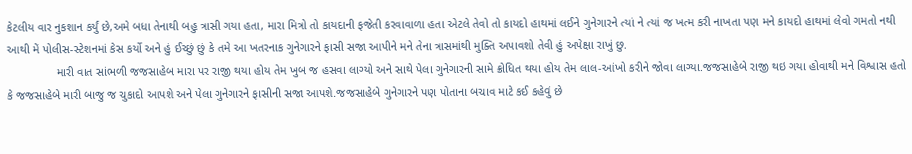કેટલીય વાર નુકશાન કર્યું છે,અમે બધા તેનાથી બહુ ત્રાસી ગયા હતા, મારા મિત્રો તો કાયદાની ફજેતી કરવાવાળા હતા એટલે તેવો તો કાયદો હાથમાં લઈને ગુનેગારને ત્યાં ને ત્યાં જ ખત્મ કરી નાખતા પણ મને કાયદો હાથમાં લેવો ગમતો નથી આથી મેં પોલીસ-સ્ટેશનમાં કેસ કર્યો અને હું ઈચ્છું છું કે તમે આ ખતરનાક ગુનેગારને ફાસી સજા આપીને મને તેના ત્રાસમાંથી મુક્તિ અપાવશો તેવી હું અપેક્ષા રાખું છુ.
               મારી વાત સાંભળી જજસાહેબ મારા પર રાજી થયા હોય તેમ ખુબ જ હસવા લાગ્યો અને સાથે પેલા ગુનેગારની સામે ક્રોધિત થયા હોય તેમ લાલ-આંખો કરીને જોવા લાગ્યા.જજસાહેબે રાજી થઇ ગયા હોવાથી મને વિશ્વાસ હતો કે જજસાહેબે મારી બાજુ જ ચુકાદો આપશે અને પેલા ગુનેગારને ફાસીની સજા આપશે.જજસાહેબે ગુનેગારને પણ પોતાના બચાવ માટે કઈ કહેવું છે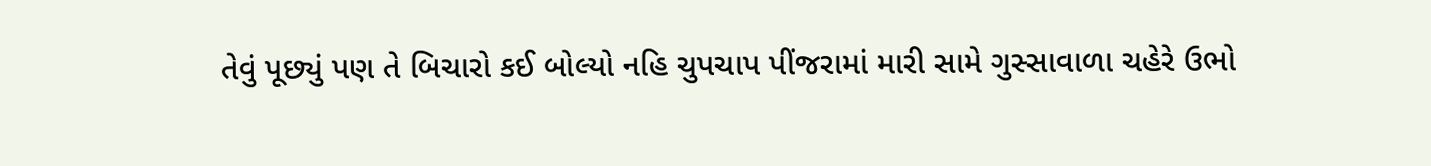તેવું પૂછ્યું પણ તે બિચારો કઈ બોલ્યો નહિ ચુપચાપ પીંજરામાં મારી સામે ગુસ્સાવાળા ચહેરે ઉભો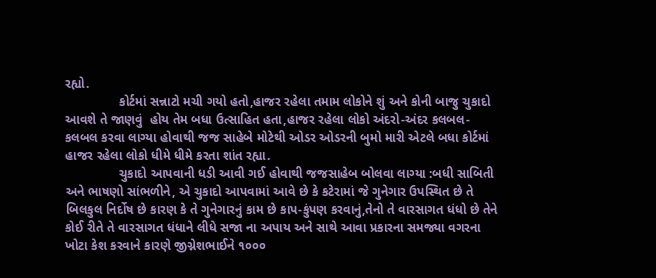રહ્યો.
               કોર્ટમાં સન્નાટો મચી ગયો હતો,હાજર રહેલા તમામ લોકોને શું અને કોની બાજુ ચુકાદો આવશે તે જાણવું  હોય તેમ બધા ઉત્સાહિત હતા,હાજર રહેલા લોકો અંદરો-અંદર કલબલ-કલબલ કરવા લાગ્યા હોવાથી જજ સાહેબે મોટેથી ઓડર ઓડરની બુમો મારી એટલે બધા કોર્ટમાં હાજર રહેલા લોકો ધીમે ધીમે કરતા શાંત રહ્યા.
               ચુકાદો આપવાની ધડી આવી ગઈ હોવાથી જજસાહેબ બોલવા લાગ્યા :બધી સાબિતી અને ભાષણો સાંભળીને, એ ચુકાદો આપવામાં આવે છે કે કટેરામાં જે ગુનેગાર ઉપસ્થિત છે તે બિલકુલ નિર્દોષ છે કારણ કે તે ગુનેગારનું કામ છે કાપ-કુંપણ કરવાનું,તેનો તે વારસાગત ધંધો છે તેને કોઈ રીતે તે વારસાગત ધંધાને લીધે સજા ના અપાય અને સાથે આવા પ્રકારના સમજ્યા વગરના ખોટા કેશ કરવાને કારણે જીગ્નેશભાઈને ૧૦૦૦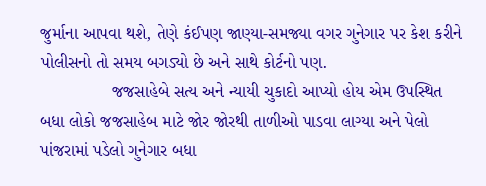જુર્માના આપવા થશે, તેણે કંઈપણ જાણ્યા-સમજ્યા વગર ગુનેગાર પર કેશ કરીને પોલીસનો તો સમય બગડ્યો છે અને સાથે કોર્ટનો પણ.
               જજસાહેબે સત્ય અને ન્યાયી ચુકાદો આપ્યો હોય એમ ઉપસ્થિત બધા લોકો જજસાહેબ માટે જોર જોરથી તાળીઓ પાડવા લાગ્યા અને પેલો પાંજરામાં પડેલો ગુનેગાર બધા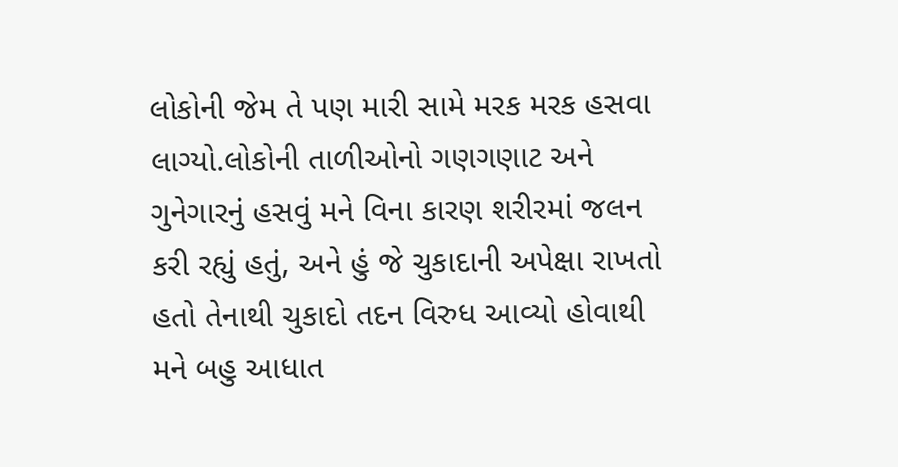લોકોની જેમ તે પણ મારી સામે મરક મરક હસવા લાગ્યો.લોકોની તાળીઓનો ગણગણાટ અને ગુનેગારનું હસવું મને વિના કારણ શરીરમાં જલન કરી રહ્યું હતું, અને હું જે ચુકાદાની અપેક્ષા રાખતો હતો તેનાથી ચુકાદો તદન વિરુધ આવ્યો હોવાથી મને બહુ આધાત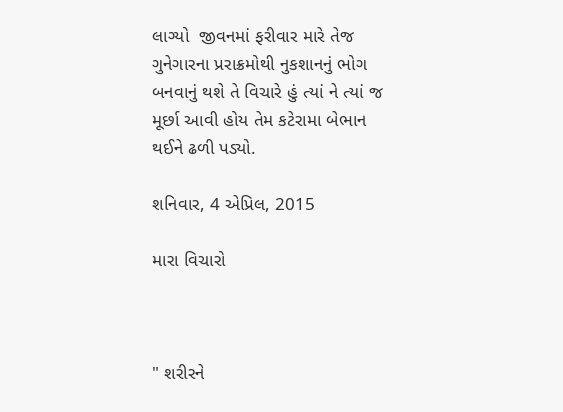લાગ્યો  જીવનમાં ફરીવાર મારે તેજ ગુનેગારના પ્રરાક્રમોથી નુકશાનનું ભોગ બનવાનું થશે તે વિચારે હું ત્યાં ને ત્યાં જ મૂર્છા આવી હોય તેમ કટેરામા બેભાન થઈને ઢળી પડ્યો.

શનિવાર, 4 એપ્રિલ, 2015

મારા વિચારો



" શરીરને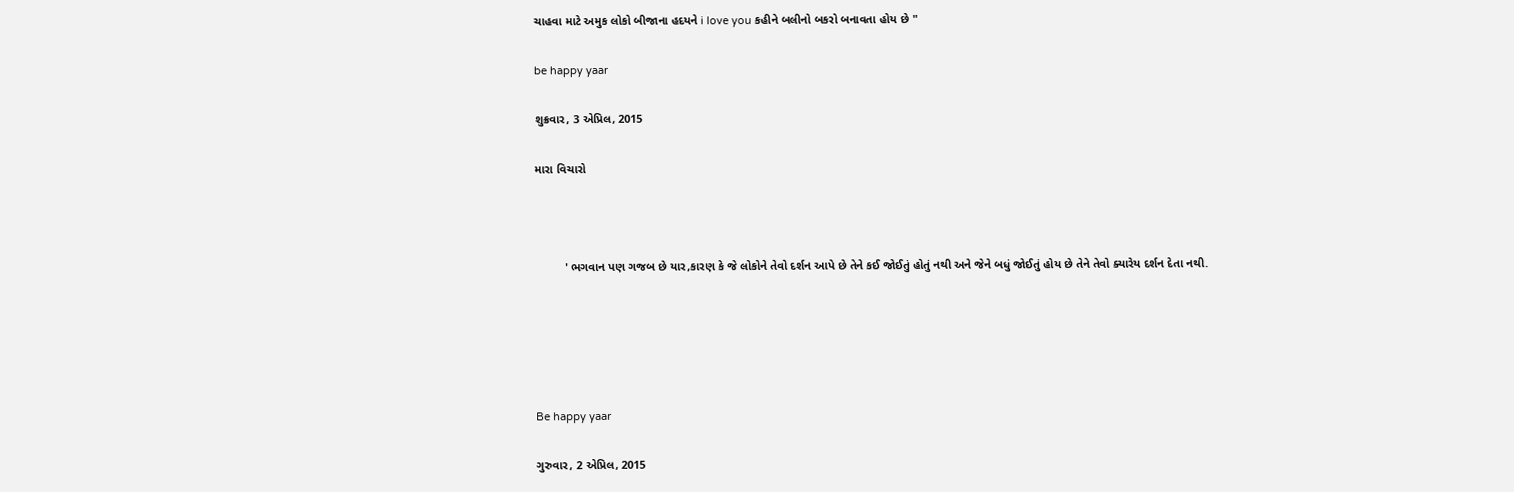ચાહવા માટે અમુક લોકો બીજાના હદયને i love you કહીને બલીનો બકરો બનાવતા હોય છે "

be happy yaar

શુક્રવાર, 3 એપ્રિલ, 2015

મારા વિચારો



         ' ભગવાન પણ ગજબ છે યાર,કારણ કે જે લોકોને તેવો દર્શન આપે છે તેને કઈ જોઈતું હોતું નથી અને જેને બધું જોઈતું હોય છે તેને તેવો ક્યારેય દર્શન દેતા નથી.





Be happy yaar

ગુરુવાર, 2 એપ્રિલ, 2015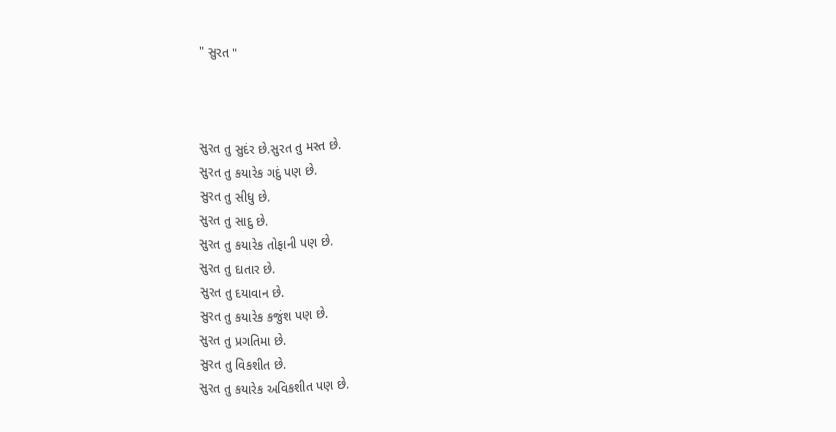" સુરત "



સુરત તુ સુદંર છે.સુરત તુ મસ્ત છે.
સુરત તુ કયારેક ગદું પણ છે.
સુરત તુ સીધુ છે.
સુરત તુ સાદુ છે.
સુરત તુ કયારેક તોફાની પણ છે.
સુરત તુ દાતાર છે.
સુરત તુ દયાવાન છે.
સુરત તુ કયારેક કજુંશ પણ છે.
સુરત તુ પ્રગતિમા છે.
સુરત તુ વિકશીત છે.
સુરત તુ કયારેક અવિકશીત પણ છે.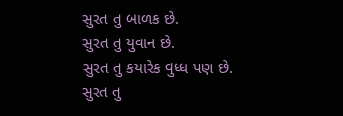સુરત તુ બાળક છે.
સુરત તુ યુવાન છે.
સુરત તુ કયારેક વુધ્ધ પણ છે.
સુરત તુ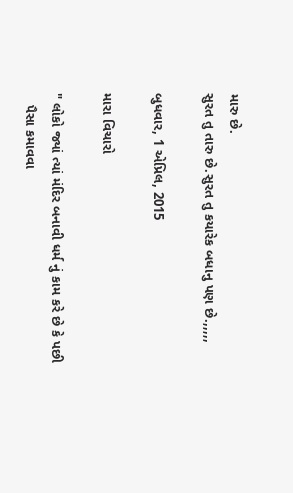મારુ છે.
સુરત તુ તારુ છે.સુરત તુ કયારેક બધાનુ પણ છે.,,,,,

બુધવાર, 1 એપ્રિલ, 2015

મારા વિચારો

" લોકો જ્યાં ત્યાં મંદિર બનાવી ધર્મ નું કામ કરે છે કે પછી
   પૈસા કમાવવા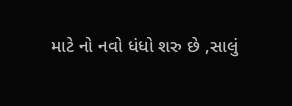માટે નો નવો ધંધો શરુ છે ,સાલું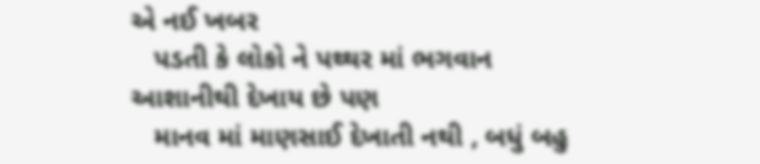એ નઈ ખબર
   પડતી કે લોકો ને પથ્થર માં ભગવાન આશાનીથી દેખાય છે પણ
   માનવ માં માણસાઈ દેખાતી નથી , બધું બહુ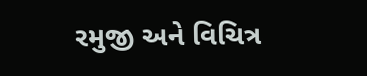રમુજી અને વિચિત્ર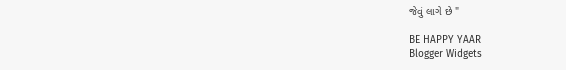જેવું લાગે છે "

BE HAPPY YAAR
Blogger Widgets